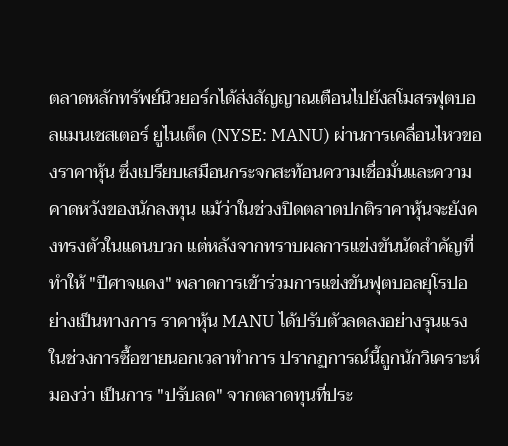ตลาดหลักทรัพย์นิวยอร์กได้ส่งสัญญาณเตือนไปยังสโมสรฟุตบอลแมนเชสเตอร์ ยูไนเต็ด (NYSE: MANU) ผ่านการเคลื่อนไหวของราคาหุ้น ซึ่งเปรียบเสมือนกระจกสะท้อนความเชื่อมั่นและความคาดหวังของนักลงทุน แม้ว่าในช่วงปิดตลาดปกติราคาหุ้นจะยังคงทรงตัวในแดนบวก แต่หลังจากทราบผลการแข่งขันนัดสำคัญที่ทำให้ "ปีศาจแดง" พลาดการเข้าร่วมการแข่งขันฟุตบอลยุโรปอย่างเป็นทางการ ราคาหุ้น MANU ได้ปรับตัวลดลงอย่างรุนแรงในช่วงการซื้อขายนอกเวลาทำการ ปรากฏการณ์นี้ถูกนักวิเคราะห์ มองว่า เป็นการ "ปรับลด" จากตลาดทุนที่ประ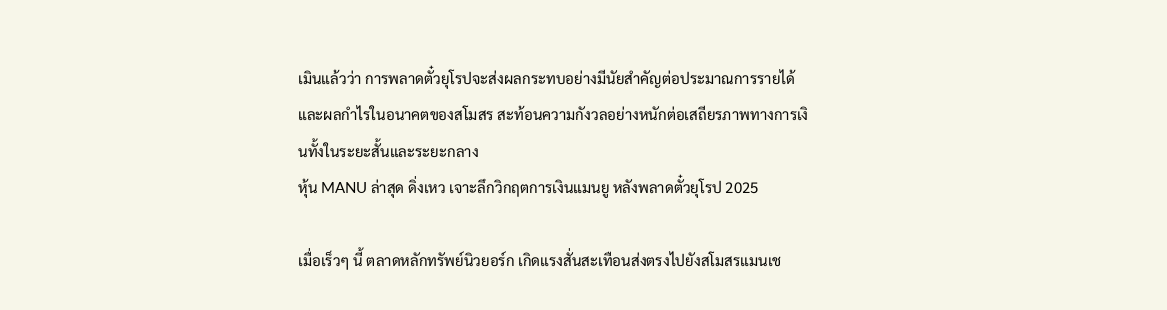เมินแล้วว่า การพลาดตั๋วยุโรปจะส่งผลกระทบอย่างมีนัยสำคัญต่อประมาณการรายได้และผลกำไรในอนาคตของสโมสร สะท้อนความกังวลอย่างหนักต่อเสถียรภาพทางการเงินทั้งในระยะสั้นและระยะกลาง
หุ้น MANU ล่าสุด ดิ่งเหว เจาะลึกวิกฤตการเงินแมนยู หลังพลาดตั๋วยุโรป 2025

เมื่อเร็วๆ นี้ ตลาดหลักทรัพย์นิวยอร์ก เกิดแรงสั่นสะเทือนส่งตรงไปยังสโมสรแมนเช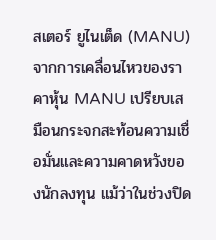สเตอร์ ยูไนเต็ด (MANU) จากการเคลื่อนไหวของราคาหุ้น MANU เปรียบเสมือนกระจกสะท้อนความเชื่อมั่นและความคาดหวังของนักลงทุน แม้ว่าในช่วงปิด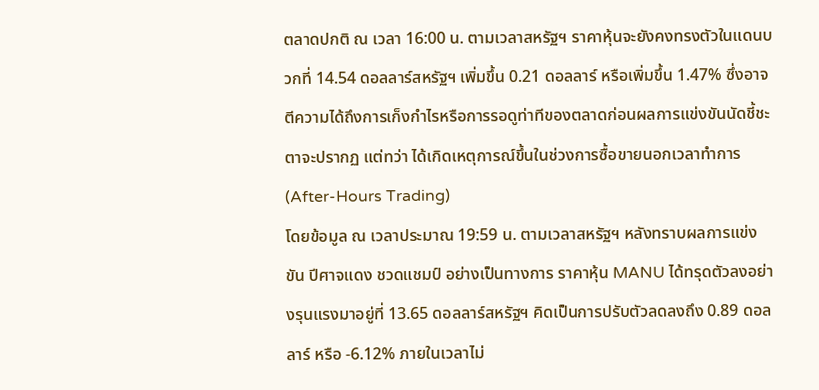ตลาดปกติ ณ เวลา 16:00 น. ตามเวลาสหรัฐฯ ราคาหุ้นจะยังคงทรงตัวในแดนบวกที่ 14.54 ดอลลาร์สหรัฐฯ เพิ่มขึ้น 0.21 ดอลลาร์ หรือเพิ่มขึ้น 1.47% ซึ่งอาจตีความได้ถึงการเก็งกำไรหรือการรอดูท่าทีของตลาดก่อนผลการแข่งขันนัดชี้ชะตาจะปรากฏ แต่ทว่า ได้เกิดเหตุการณ์ขึ้นในช่วงการซื้อขายนอกเวลาทำการ (After-Hours Trading)
โดยข้อมูล ณ เวลาประมาณ 19:59 น. ตามเวลาสหรัฐฯ หลังทราบผลการแข่งขัน ปีศาจแดง ชวดแชมป์ อย่างเป็นทางการ ราคาหุ้น MANU ได้ทรุดตัวลงอย่างรุนแรงมาอยู่ที่ 13.65 ดอลลาร์สหรัฐฯ คิดเป็นการปรับตัวลดลงถึง 0.89 ดอลลาร์ หรือ -6.12% ภายในเวลาไม่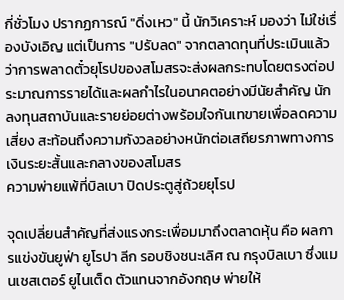กี่ชั่วโมง ปรากฏการณ์ "ดิ่งเหว" นี้ นักวิเคราะห์ มองว่า ไม่ใช่เรื่องบังเอิญ แต่เป็นการ "ปรับลด" จากตลาดทุนที่ประเมินแล้วว่าการพลาดตั๋วยุโรปของสโมสรจะส่งผลกระทบโดยตรงต่อประมาณการรายได้และผลกำไรในอนาคตอย่างมีนัยสำคัญ นักลงทุนสถาบันและรายย่อยต่างพร้อมใจกันเทขายเพื่อลดความเสี่ยง สะท้อนถึงความกังวลอย่างหนักต่อเสถียรภาพทางการเงินระยะสั้นและกลางของสโมสร
ความพ่ายแพ้ที่บิลเบา ปิดประตูสู่ถ้วยยุโรป

จุดเปลี่ยนสำคัญที่ส่งแรงกระเพื่อมมาถึงตลาดหุ้น คือ ผลการแข่งขันยูฟ่า ยูโรปา ลีก รอบชิงชนะเลิศ ณ กรุงบิลเบา ซึ่งแมนเชสเตอร์ ยูไนเต็ด ตัวแทนจากอังกฤษ พ่ายให้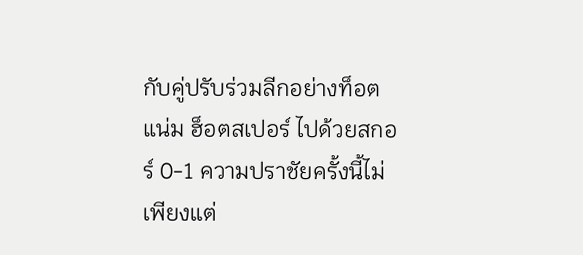กับคู่ปรับร่วมลีกอย่างท็อตแน่ม ฮ็อตสเปอร์ ไปด้วยสกอร์ 0-1 ความปราชัยครั้งนี้ไม่เพียงแต่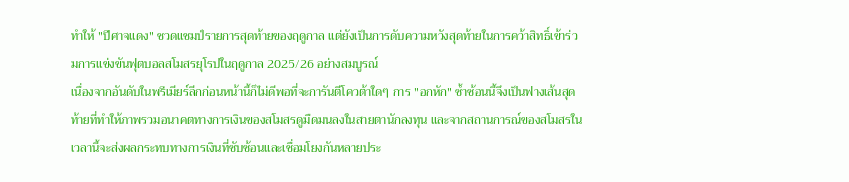ทำให้ "ปีศาจแดง" ชวดแชมป์รายการสุดท้ายของฤดูกาล แต่ยังเป็นการดับความหวังสุดท้ายในการคว้าสิทธิ์เข้าร่วมการแข่งขันฟุตบอลสโมสรยุโรปในฤดูกาล 2025/26 อย่างสมบูรณ์
เนื่องจากอันดับในพรีเมียร์ลีกก่อนหน้านี้ก็ไม่ดีพอที่จะการันตีโควต้าใดๆ การ "อกหัก" ซ้ำซ้อนนี้จึงเป็นฟางเส้นสุดท้ายที่ทำให้ภาพรวมอนาคตทางการเงินของสโมสรดูมืดมนลงในสายตานักลงทุน และจากสถานการณ์ของสโมสรในเวลานี้จะส่งผลกระทบทางการเงินที่ซับซ้อนและเชื่อมโยงกันหลายประ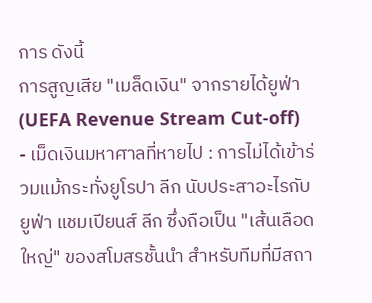การ ดังนี้
การสูญเสีย "เมล็ดเงิน" จากรายได้ยูฟ่า (UEFA Revenue Stream Cut-off)
- เม็ดเงินมหาศาลที่หายไป : การไม่ได้เข้าร่วมแม้กระทั่งยูโรปา ลีก นับประสาอะไรกับยูฟ่า แชมเปียนส์ ลีก ซึ่งถือเป็น "เส้นเลือดใหญ่" ของสโมสรชั้นนำ สำหรับทีมที่มีสถา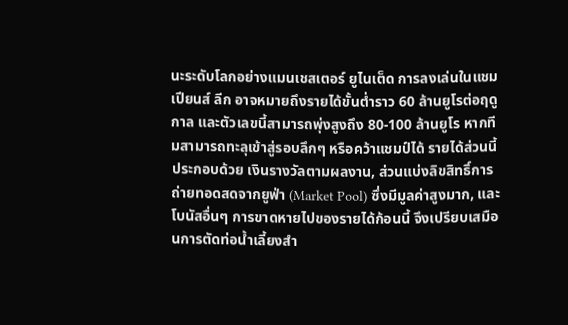นะระดับโลกอย่างแมนเชสเตอร์ ยูไนเต็ด การลงเล่นในแชมเปียนส์ ลีก อาจหมายถึงรายได้ขั้นต่ำราว 60 ล้านยูโรต่อฤดูกาล และตัวเลขนี้สามารถพุ่งสูงถึง 80-100 ล้านยูโร หากทีมสามารถทะลุเข้าสู่รอบลึกๆ หรือคว้าแชมป์ได้ รายได้ส่วนนี้ประกอบด้วย เงินรางวัลตามผลงาน, ส่วนแบ่งลิขสิทธิ์การถ่ายทอดสดจากยูฟ่า (Market Pool) ซึ่งมีมูลค่าสูงมาก, และโบนัสอื่นๆ การขาดหายไปของรายได้ก้อนนี้ จึงเปรียบเสมือนการตัดท่อน้ำเลี้ยงสำ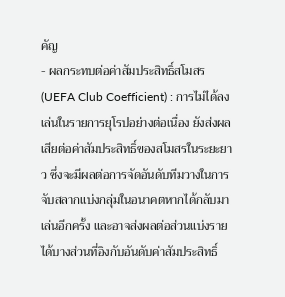คัญ
- ผลกระทบต่อค่าสัมประสิทธิ์สโมสร (UEFA Club Coefficient) : การไม่ได้ลงเล่นในรายการยุโรปอย่างต่อเนื่อง ยังส่งผลเสียต่อค่าสัมประสิทธิ์ของสโมสรในระยะยาว ซึ่งจะมีผลต่อการจัดอันดับทีมวางในการจับสลากแบ่งกลุ่มในอนาคตหากได้กลับมาเล่นอีกครั้ง และอาจส่งผลต่อส่วนแบ่งรายได้บางส่วนที่อิงกับอันดับค่าสัมประสิทธิ์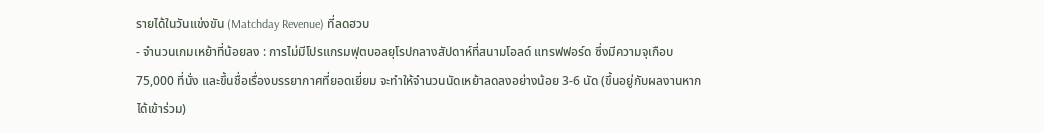รายได้ในวันแข่งขัน (Matchday Revenue) ที่ลดฮวบ
- จำนวนเกมเหย้าที่น้อยลง : การไม่มีโปรแกรมฟุตบอลยุโรปกลางสัปดาห์ที่สนามโอลด์ แทรฟฟอร์ด ซึ่งมีความจุเกือบ 75,000 ที่นั่ง และขึ้นชื่อเรื่องบรรยากาศที่ยอดเยี่ยม จะทำให้จำนวนนัดเหย้าลดลงอย่างน้อย 3-6 นัด (ขึ้นอยู่กับผลงานหากได้เข้าร่วม)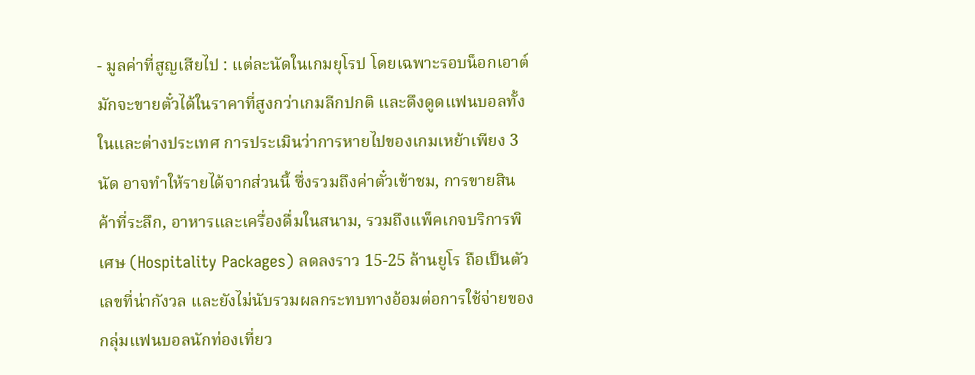- มูลค่าที่สูญเสียไป : แต่ละนัดในเกมยุโรป โดยเฉพาะรอบน็อกเอาต์ มักจะขายตั๋วได้ในราคาที่สูงกว่าเกมลีกปกติ และดึงดูดแฟนบอลทั้งในและต่างประเทศ การประเมินว่าการหายไปของเกมเหย้าเพียง 3 นัด อาจทำให้รายได้จากส่วนนี้ ซึ่งรวมถึงค่าตั๋วเข้าชม, การขายสินค้าที่ระลึก, อาหารและเครื่องดื่มในสนาม, รวมถึงแพ็คเกจบริการพิเศษ (Hospitality Packages) ลดลงราว 15-25 ล้านยูโร ถือเป็นตัวเลขที่น่ากังวล และยังไม่นับรวมผลกระทบทางอ้อมต่อการใช้จ่ายของกลุ่มแฟนบอลนักท่องเที่ยว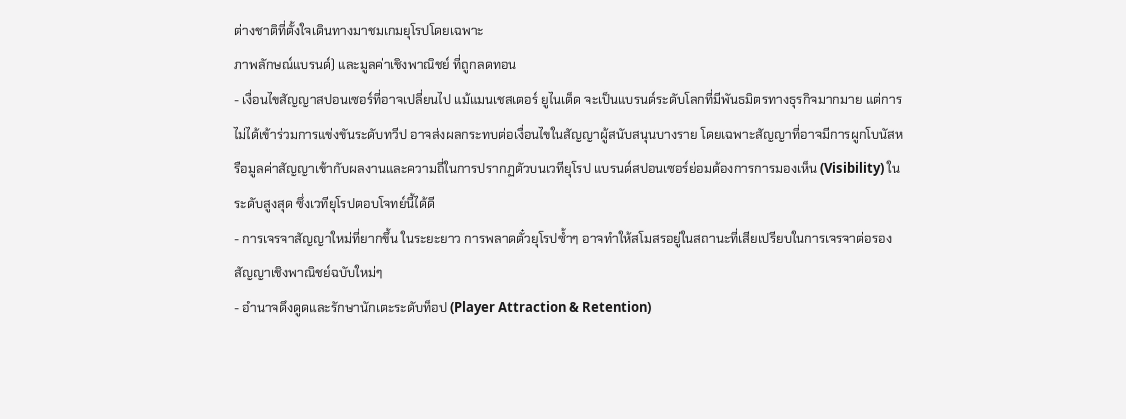ต่างชาติที่ตั้งใจเดินทางมาชมเกมยุโรปโดยเฉพาะ
ภาพลักษณ์แบรนด์) และมูลค่าเชิงพาณิชย์ ที่ถูกลดทอน
- เงื่อนไขสัญญาสปอนเซอร์ที่อาจเปลี่ยนไป แม้แมนเชสเตอร์ ยูไนเต็ด จะเป็นแบรนด์ระดับโลกที่มีพันธมิตรทางธุรกิจมากมาย แต่การไม่ได้เข้าร่วมการแข่งขันระดับทวีป อาจส่งผลกระทบต่อเงื่อนไขในสัญญาผู้สนับสนุนบางราย โดยเฉพาะสัญญาที่อาจมีการผูกโบนัสหรือมูลค่าสัญญาเข้ากับผลงานและความถี่ในการปรากฏตัวบนเวทียุโรป แบรนด์สปอนเซอร์ย่อมต้องการการมองเห็น (Visibility) ในระดับสูงสุด ซึ่งเวทียุโรปตอบโจทย์นี้ได้ดี
- การเจรจาสัญญาใหม่ที่ยากขึ้น ในระยะยาว การพลาดตั๋วยุโรปซ้ำๆ อาจทำให้สโมสรอยู่ในสถานะที่เสียเปรียบในการเจรจาต่อรองสัญญาเชิงพาณิชย์ฉบับใหม่ๆ
- อำนาจดึงดูดและรักษานักเตะระดับท็อป (Player Attraction & Retention)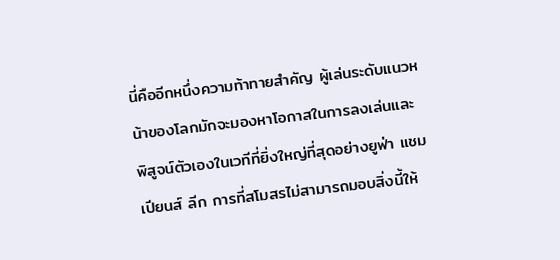นี่คืออีกหนึ่งความท้าทายสำคัญ ผู้เล่นระดับแนวหน้าของโลกมักจะมองหาโอกาสในการลงเล่นและพิสูจน์ตัวเองในเวทีที่ยิ่งใหญ่ที่สุดอย่างยูฟ่า แชมเปียนส์ ลีก การที่สโมสรไม่สามารถมอบสิ่งนี้ให้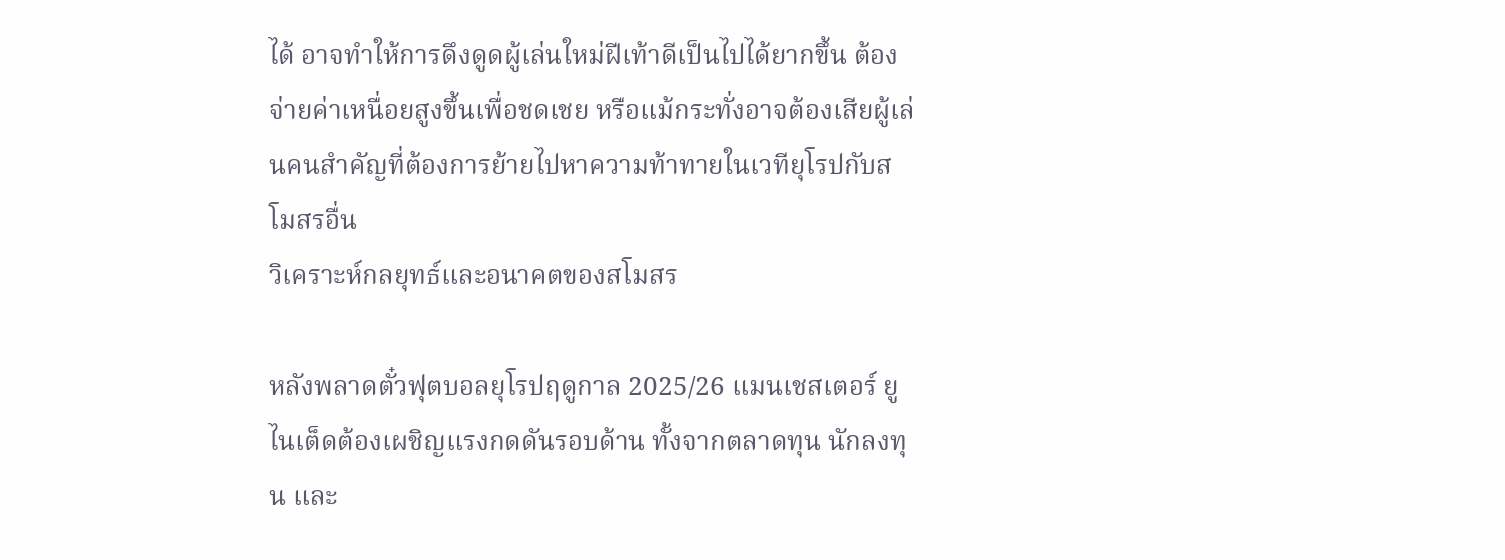ได้ อาจทำให้การดึงดูดผู้เล่นใหม่ฝีเท้าดีเป็นไปได้ยากขึ้น ต้องจ่ายค่าเหนื่อยสูงขึ้นเพื่อชดเชย หรือแม้กระทั่งอาจต้องเสียผู้เล่นคนสำคัญที่ต้องการย้ายไปหาความท้าทายในเวทียุโรปกับสโมสรอื่น
วิเคราะห์กลยุทธ์และอนาคตของสโมสร

หลังพลาดตั๋วฟุตบอลยุโรปฤดูกาล 2025/26 แมนเชสเตอร์ ยูไนเต็ดต้องเผชิญแรงกดดันรอบด้าน ทั้งจากตลาดทุน นักลงทุน และ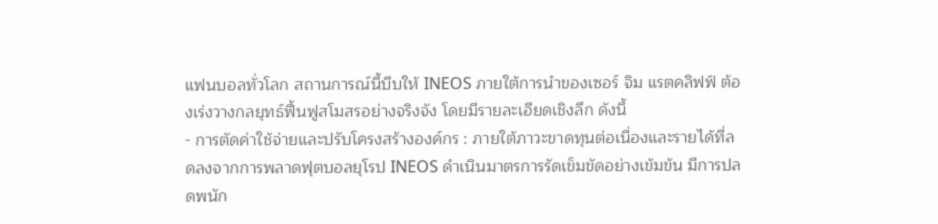แฟนบอลทั่วโลก สถานการณ์นี้บีบให้ INEOS ภายใต้การนำของเซอร์ จิม แรตคลิฟฟ์ ต้องเร่งวางกลยุทธ์ฟื้นฟูสโมสรอย่างจริงจัง โดยมีรายละเอียดเชิงลึก ดังนี้
- การตัดค่าใช้จ่ายและปรับโครงสร้างองค์กร : ภายใต้ภาวะขาดทุนต่อเนื่องและรายได้ที่ลดลงจากการพลาดฟุตบอลยุโรป INEOS ดำเนินมาตรการรัดเข็มขัดอย่างเข้มข้น มีการปลดพนัก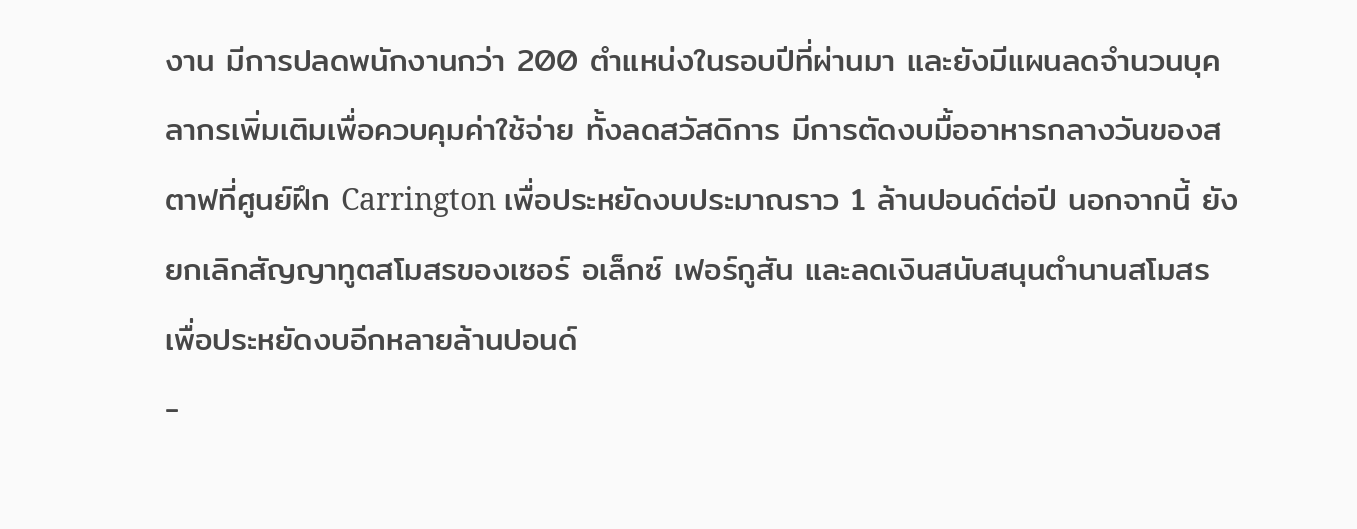งาน มีการปลดพนักงานกว่า 200 ตำแหน่งในรอบปีที่ผ่านมา และยังมีแผนลดจำนวนบุคลากรเพิ่มเติมเพื่อควบคุมค่าใช้จ่าย ทั้งลดสวัสดิการ มีการตัดงบมื้ออาหารกลางวันของสตาฟที่ศูนย์ฝึก Carrington เพื่อประหยัดงบประมาณราว 1 ล้านปอนด์ต่อปี นอกจากนี้ ยังยกเลิกสัญญาทูตสโมสรของเซอร์ อเล็กซ์ เฟอร์กูสัน และลดเงินสนับสนุนตำนานสโมสร เพื่อประหยัดงบอีกหลายล้านปอนด์
-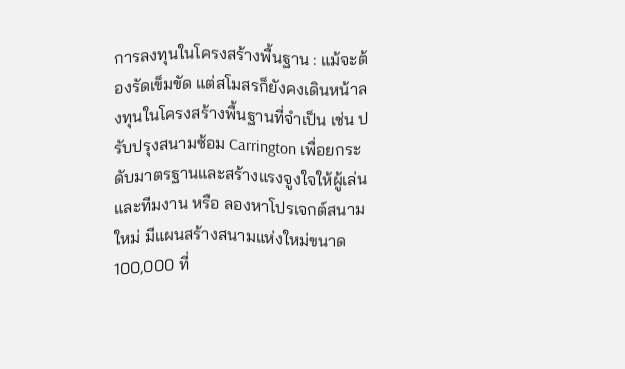การลงทุนในโครงสร้างพื้นฐาน : แม้จะต้องรัดเข็มขัด แต่สโมสรก็ยังคงเดินหน้าลงทุนในโครงสร้างพื้นฐานที่จำเป็น เช่น ปรับปรุงสนามซ้อม Carrington เพื่อยกระดับมาตรฐานและสร้างแรงจูงใจให้ผู้เล่นและทีมงาน หรือ ลองหาโปรเจกต์สนามใหม่ มีแผนสร้างสนามแห่งใหม่ขนาด 100,000 ที่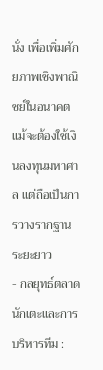นั่ง เพื่อเพิ่มศักยภาพเชิงพาณิชย์ในอนาคต แม้จะต้องใช้เงินลงทุนมหาศาล แต่ถือเป็นการวางรากฐานระยะยาว
- กลยุทธ์ตลาดนักเตะและการบริหารทีม :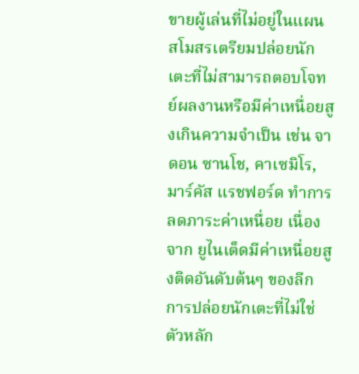ขายผู้เล่นที่ไม่อยู่ในแผน สโมสรเตรียมปล่อยนักเตะที่ไม่สามารถตอบโจทย์ผลงานหรือมีค่าเหนื่อยสูงเกินความจำเป็น เช่น จาดอน ซานโช, คาเซมิโร, มาร์คัส แรชฟอร์ด ทำการลดภาระค่าเหนื่อย เนื่องจาก ยูไนเต็ดมีค่าเหนื่อยสูงติดอันดับต้นๆ ของลีก การปล่อยนักเตะที่ไม่ใช่ตัวหลัก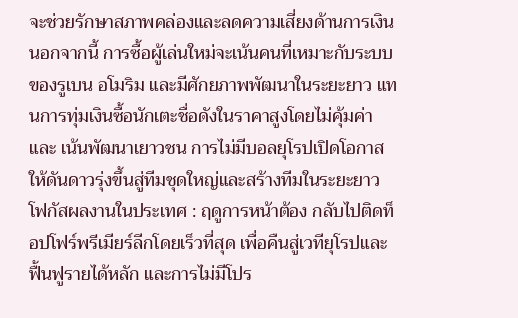จะช่วยรักษาสภาพคล่องและลดความเสี่ยงด้านการเงิน นอกจากนี้ การซื้อผู้เล่นใหม่จะเน้นคนที่เหมาะกับระบบของรูเบน อโมริม และมีศักยภาพพัฒนาในระยะยาว แทนการทุ่มเงินซื้อนักเตะชื่อดังในราคาสูงโดยไม่คุ้มค่า และ เน้นพัฒนาเยาวชน การไม่มีบอลยุโรปเปิดโอกาสให้ดันดาวรุ่งขึ้นสู่ทีมชุดใหญ่และสร้างทีมในระยะยาว
โฟกัสผลงานในประเทศ : ฤดูการหน้าต้อง กลับไปติดท็อปโฟร์พรีเมียร์ลีกโดยเร็วที่สุด เพื่อคืนสู่เวทียุโรปและฟื้นฟูรายได้หลัก และการไม่มีโปร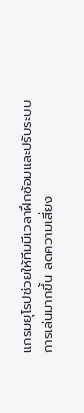แกรมยุโรปช่วยให้ทีมมีเวลาฝึกซ้อมและปรับระบบการเล่นมากขึ้น ลดความเสี่ยง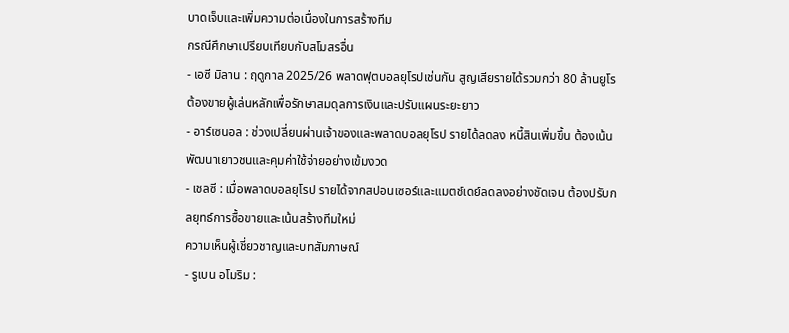บาดเจ็บและเพิ่มความต่อเนื่องในการสร้างทีม
กรณีศึกษาเปรียบเทียบกับสโมสรอื่น
- เอซี มิลาน : ฤดูกาล 2025/26 พลาดฟุตบอลยุโรปเช่นกัน สูญเสียรายได้รวมกว่า 80 ล้านยูโร ต้องขายผู้เล่นหลักเพื่อรักษาสมดุลการเงินและปรับแผนระยะยาว
- อาร์เซนอล : ช่วงเปลี่ยนผ่านเจ้าของและพลาดบอลยุโรป รายได้ลดลง หนี้สินเพิ่มขึ้น ต้องเน้นพัฒนาเยาวชนและคุมค่าใช้จ่ายอย่างเข้มงวด
- เชลซี : เมื่อพลาดบอลยุโรป รายได้จากสปอนเซอร์และแมตช์เดย์ลดลงอย่างชัดเจน ต้องปรับกลยุทธ์การซื้อขายและเน้นสร้างทีมใหม่
ความเห็นผู้เชี่ยวชาญและบทสัมภาษณ์
- รูเบน อโมริม :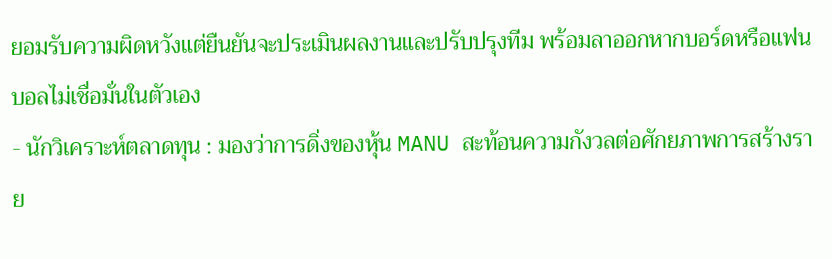ยอมรับความผิดหวังแต่ยืนยันจะประเมินผลงานและปรับปรุงทีม พร้อมลาออกหากบอร์ดหรือแฟนบอลไม่เชื่อมั่นในตัวเอง
- นักวิเคราะห์ตลาดทุน : มองว่าการดิ่งของหุ้น MANU สะท้อนความกังวลต่อศักยภาพการสร้างราย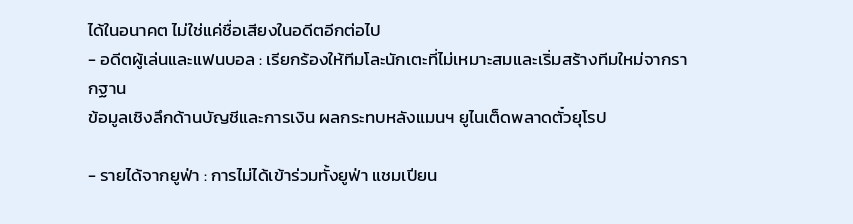ได้ในอนาคต ไม่ใช่แค่ชื่อเสียงในอดีตอีกต่อไป
- อดีตผู้เล่นและแฟนบอล : เรียกร้องให้ทีมโละนักเตะที่ไม่เหมาะสมและเริ่มสร้างทีมใหม่จากรากฐาน
ข้อมูลเชิงลึกด้านบัญชีและการเงิน ผลกระทบหลังแมนฯ ยูไนเต็ดพลาดตั๋วยุโรป

- รายได้จากยูฟ่า : การไม่ได้เข้าร่วมทั้งยูฟ่า แชมเปียน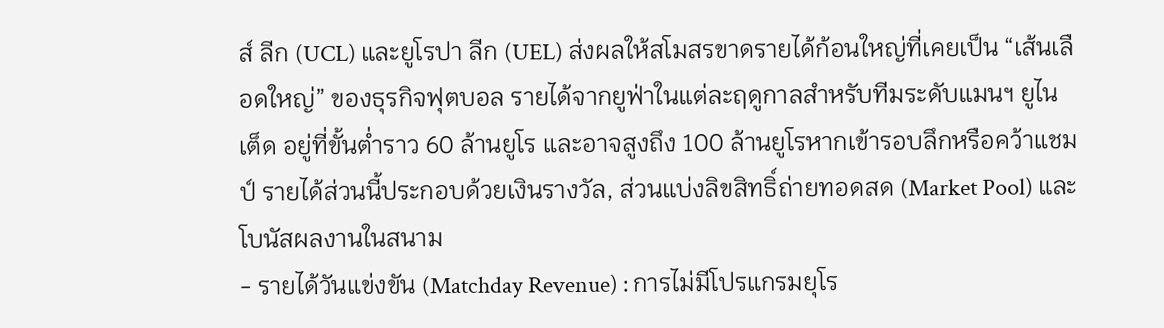ส์ ลีก (UCL) และยูโรปา ลีก (UEL) ส่งผลให้สโมสรขาดรายได้ก้อนใหญ่ที่เคยเป็น “เส้นเลือดใหญ่” ของธุรกิจฟุตบอล รายได้จากยูฟ่าในแต่ละฤดูกาลสำหรับทีมระดับแมนฯ ยูไนเต็ด อยู่ที่ขั้นต่ำราว 60 ล้านยูโร และอาจสูงถึง 100 ล้านยูโรหากเข้ารอบลึกหรือคว้าแชมป์ รายได้ส่วนนี้ประกอบด้วยเงินรางวัล, ส่วนแบ่งลิขสิทธิ์ถ่ายทอดสด (Market Pool) และโบนัสผลงานในสนาม
- รายได้วันแข่งขัน (Matchday Revenue) : การไม่มีโปรแกรมยุโร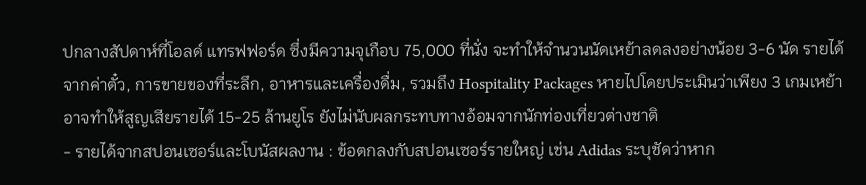ปกลางสัปดาห์ที่โอลด์ แทรฟฟอร์ด ซึ่งมีความจุเกือบ 75,000 ที่นั่ง จะทำให้จำนวนนัดเหย้าลดลงอย่างน้อย 3-6 นัด รายได้จากค่าตั๋ว, การขายของที่ระลึก, อาหารและเครื่องดื่ม, รวมถึง Hospitality Packages หายไปโดยประเมินว่าเพียง 3 เกมเหย้าอาจทำให้สูญเสียรายได้ 15-25 ล้านยูโร ยังไม่นับผลกระทบทางอ้อมจากนักท่องเที่ยวต่างชาติ
- รายได้จากสปอนเซอร์และโบนัสผลงาน : ข้อตกลงกับสปอนเซอร์รายใหญ่ เช่น Adidas ระบุชัดว่าหาก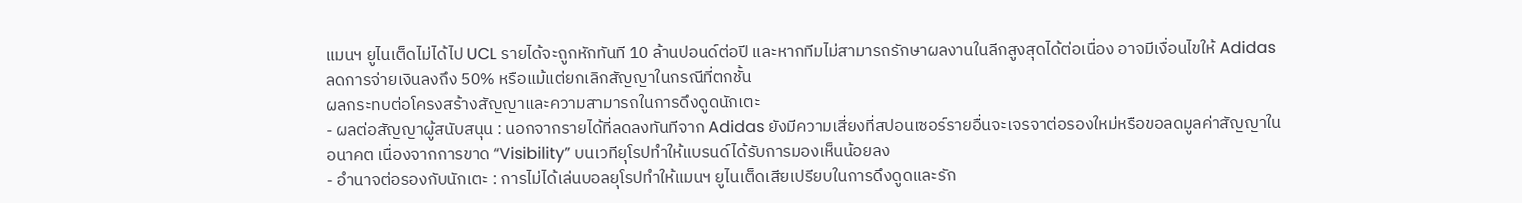แมนฯ ยูไนเต็ดไม่ได้ไป UCL รายได้จะถูกหักทันที 10 ล้านปอนด์ต่อปี และหากทีมไม่สามารถรักษาผลงานในลีกสูงสุดได้ต่อเนื่อง อาจมีเงื่อนไขให้ Adidas ลดการจ่ายเงินลงถึง 50% หรือแม้แต่ยกเลิกสัญญาในกรณีที่ตกชั้น
ผลกระทบต่อโครงสร้างสัญญาและความสามารถในการดึงดูดนักเตะ
- ผลต่อสัญญาผู้สนับสนุน : นอกจากรายได้ที่ลดลงทันทีจาก Adidas ยังมีความเสี่ยงที่สปอนเซอร์รายอื่นจะเจรจาต่อรองใหม่หรือขอลดมูลค่าสัญญาในอนาคต เนื่องจากการขาด “Visibility” บนเวทียุโรปทำให้แบรนด์ได้รับการมองเห็นน้อยลง
- อำนาจต่อรองกับนักเตะ : การไม่ได้เล่นบอลยุโรปทำให้แมนฯ ยูไนเต็ดเสียเปรียบในการดึงดูดและรัก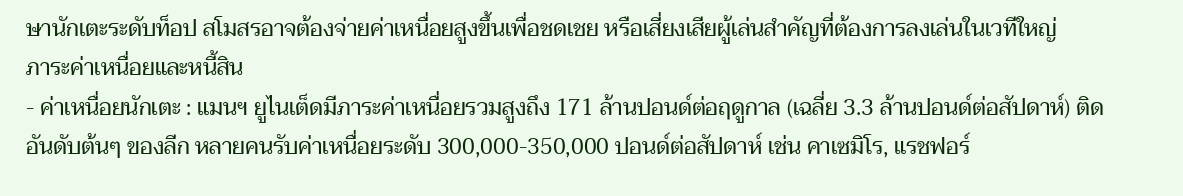ษานักเตะระดับท็อป สโมสรอาจต้องจ่ายค่าเหนื่อยสูงขึ้นเพื่อชดเชย หรือเสี่ยงเสียผู้เล่นสำคัญที่ต้องการลงเล่นในเวทีใหญ่
ภาระค่าเหนื่อยและหนี้สิน
- ค่าเหนื่อยนักเตะ : แมนฯ ยูไนเต็ดมีภาระค่าเหนื่อยรวมสูงถึง 171 ล้านปอนด์ต่อฤดูกาล (เฉลี่ย 3.3 ล้านปอนด์ต่อสัปดาห์) ติดอันดับต้นๆ ของลีก หลายคนรับค่าเหนื่อยระดับ 300,000-350,000 ปอนด์ต่อสัปดาห์ เช่น คาเซมิโร, แรชฟอร์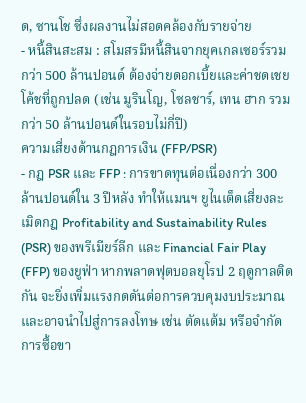ด, ซานโช ซึ่งผลงานไม่สอดคล้องกับรายจ่าย
- หนี้สินสะสม : สโมสรมีหนี้สินจากยุคเกลเซอร์รวมกว่า 500 ล้านปอนด์ ต้องจ่ายดอกเบี้ยและค่าชดเชยโค้ชที่ถูกปลด (เช่น มูรินโญ, โซลชาร์, เทน ฮาก รวมกว่า 50 ล้านปอนด์ในรอบไม่กี่ปี)
ความเสี่ยงด้านกฎการเงิน (FFP/PSR)
- กฎ PSR และ FFP : การขาดทุนต่อเนื่องกว่า 300 ล้านปอนด์ใน 3 ปีหลัง ทำให้แมนฯ ยูไนเต็ดเสี่ยงละเมิดกฎ Profitability and Sustainability Rules (PSR) ของพรีเมียร์ลีก และ Financial Fair Play (FFP) ของยูฟ่า หากพลาดฟุตบอลยุโรป 2 ฤดูกาลติดกัน จะยิ่งเพิ่มแรงกดดันต่อการควบคุมงบประมาณและอาจนำไปสู่การลงโทษ เช่น ตัดแต้ม หรือจำกัดการซื้อขา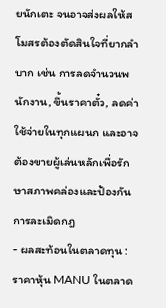ยนักเตะ จนอาจส่งผลให้สโมสรต้องตัดสินใจที่ยากลำบาก เช่น การลดจำนวนพนักงาน, ขึ้นราคาตั๋ว, ลดค่าใช้จ่ายในทุกแผนก และอาจต้องขายผู้เล่นหลักเพื่อรักษาสภาพคล่องและป้องกันการละเมิดกฎ
- ผลสะท้อนในตลาดทุน : ราคาหุ้น MANU ในตลาด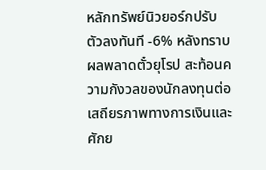หลักทรัพย์นิวยอร์กปรับตัวลงทันที -6% หลังทราบผลพลาดตั๋วยุโรป สะท้อนความกังวลของนักลงทุนต่อเสถียรภาพทางการเงินและศักย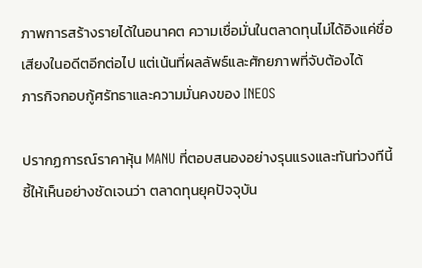ภาพการสร้างรายได้ในอนาคต ความเชื่อมั่นในตลาดทุนไม่ได้อิงแค่ชื่อเสียงในอดีตอีกต่อไป แต่เน้นที่ผลลัพธ์และศักยภาพที่จับต้องได้
ภารกิจกอบกู้ศรัทธาและความมั่นคงของ INEOS

ปรากฏการณ์ราคาหุ้น MANU ที่ตอบสนองอย่างรุนแรงและทันท่วงทีนี้ ชี้ให้เห็นอย่างชัดเจนว่า ตลาดทุนยุคปัจจุบัน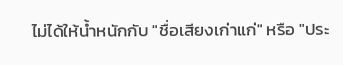ไม่ได้ให้น้ำหนักกับ "ชื่อเสียงเก่าแก่" หรือ "ประ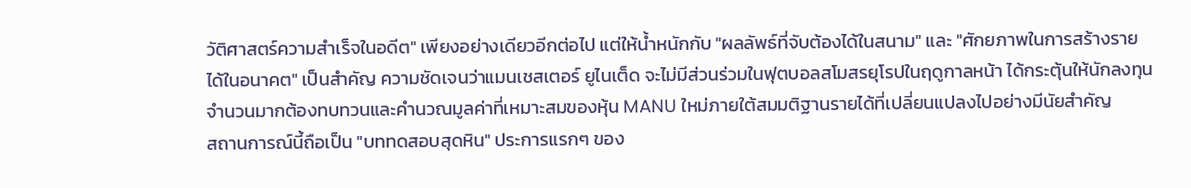วัติศาสตร์ความสำเร็จในอดีต" เพียงอย่างเดียวอีกต่อไป แต่ให้น้ำหนักกับ "ผลลัพธ์ที่จับต้องได้ในสนาม" และ "ศักยภาพในการสร้างรายได้ในอนาคต" เป็นสำคัญ ความชัดเจนว่าแมนเชสเตอร์ ยูไนเต็ด จะไม่มีส่วนร่วมในฟุตบอลสโมสรยุโรปในฤดูกาลหน้า ได้กระตุ้นให้นักลงทุนจำนวนมากต้องทบทวนและคำนวณมูลค่าที่เหมาะสมของหุ้น MANU ใหม่ภายใต้สมมติฐานรายได้ที่เปลี่ยนแปลงไปอย่างมีนัยสำคัญ
สถานการณ์นี้ถือเป็น "บททดสอบสุดหิน" ประการแรกๆ ของ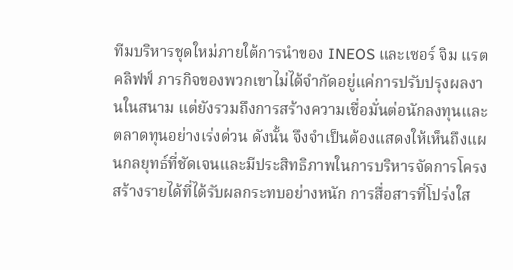ทีมบริหารชุดใหม่ภายใต้การนำของ INEOS และเซอร์ จิม แรตคลิฟฟ์ ภารกิจของพวกเขาไม่ได้จำกัดอยู่แค่การปรับปรุงผลงานในสนาม แต่ยังรวมถึงการสร้างความเชื่อมั่นต่อนักลงทุนและตลาดทุนอย่างเร่งด่วน ดังนั้น จึงจำเป็นต้องแสดงให้เห็นถึงแผนกลยุทธ์ที่ชัดเจนและมีประสิทธิภาพในการบริหารจัดการโครงสร้างรายได้ที่ได้รับผลกระทบอย่างหนัก การสื่อสารที่โปร่งใส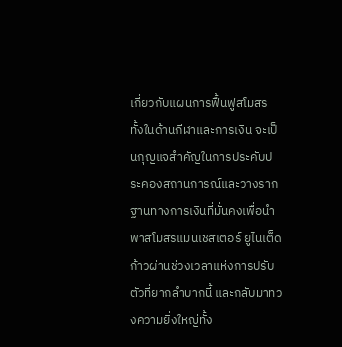เกี่ยวกับแผนการฟื้นฟูสโมสร ทั้งในด้านกีฬาและการเงิน จะเป็นกุญแจสำคัญในการประคับประคองสถานการณ์และวางรากฐานทางการเงินที่มั่นคงเพื่อนำพาสโมสรแมนเชสเตอร์ ยูไนเต็ด ก้าวผ่านช่วงเวลาแห่งการปรับตัวที่ยากลำบากนี้ และกลับมาทวงความยิ่งใหญ่ทั้ง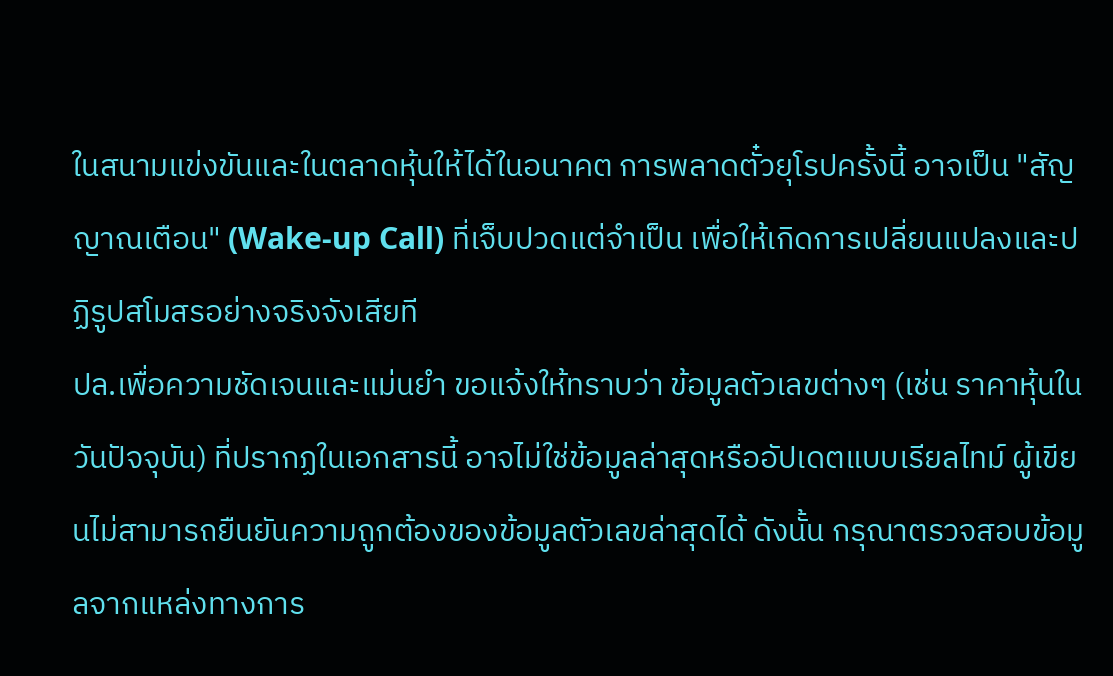ในสนามแข่งขันและในตลาดหุ้นให้ได้ในอนาคต การพลาดตั๋วยุโรปครั้งนี้ อาจเป็น "สัญญาณเตือน" (Wake-up Call) ที่เจ็บปวดแต่จำเป็น เพื่อให้เกิดการเปลี่ยนแปลงและปฏิรูปสโมสรอย่างจริงจังเสียที
ปล.เพื่อความชัดเจนและแม่นยำ ขอแจ้งให้ทราบว่า ข้อมูลตัวเลขต่างๆ (เช่น ราคาหุ้นในวันปัจจุบัน) ที่ปรากฏในเอกสารนี้ อาจไม่ใช่ข้อมูลล่าสุดหรืออัปเดตแบบเรียลไทม์ ผู้เขียนไม่สามารถยืนยันความถูกต้องของข้อมูลตัวเลขล่าสุดได้ ดังนั้น กรุณาตรวจสอบข้อมูลจากแหล่งทางการ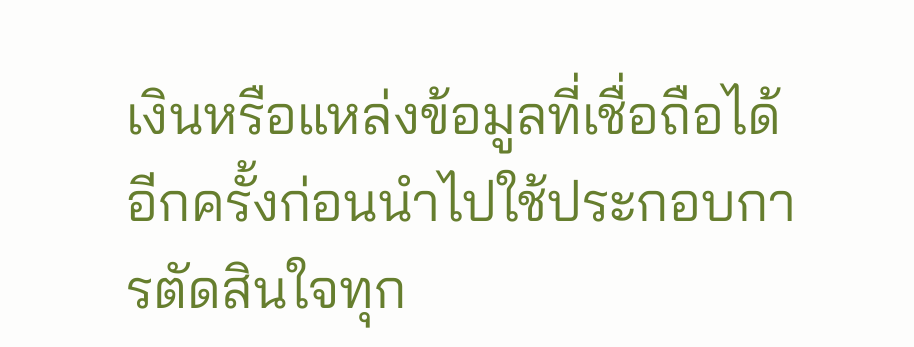เงินหรือแหล่งข้อมูลที่เชื่อถือได้อีกครั้งก่อนนำไปใช้ประกอบการตัดสินใจทุก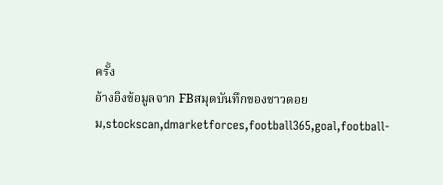ครั้ง
อ้างอิงข้อมูลจาก FBสมุดบันทึกของชาวดอยม,stockscan,dmarketforces,football365,goal,football-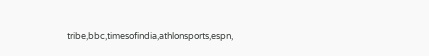tribe,bbc,timesofindia,athlonsports,espn,